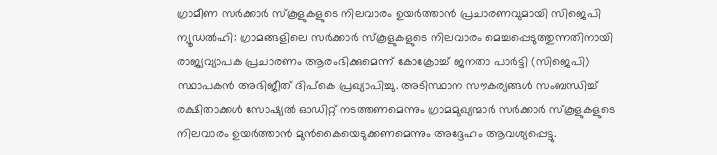ഗ്രാമീണ സർക്കാർ സ്കൂളുകളുടെ നിലവാരം ഉയർത്താൻ പ്രചാരണവുമായി സിജെപി
ന്യൂഡൽഹി: ഗ്രാമങ്ങളിലെ സർക്കാർ സ്കൂളുകളുടെ നിലവാരം മെച്ചപ്പെടുത്തുന്നതിനായി രാജ്യവ്യാപക പ്രചാരണം ആരംഭിക്കുമെന്ന് കോക്രോച്ച് ജനതാ പാർട്ടി (സിജെപി) സ്ഥാപകൻ അഭിജീത് ദിപ്കെ പ്രഖ്യാപിച്ചു. അടിസ്ഥാന സൗകര്യങ്ങൾ സംബന്ധിച്ച് രക്ഷിതാക്കൾ സോഷ്യൽ ഓഡിറ്റ് നടത്തണമെന്നും ഗ്രാമമുഖ്യന്മാർ സർക്കാർ സ്കൂളുകളുടെ നിലവാരം ഉയർത്താൻ മുൻകൈയെടുക്കണമെന്നും അദ്ദേഹം ആവശ്യപ്പെട്ടു.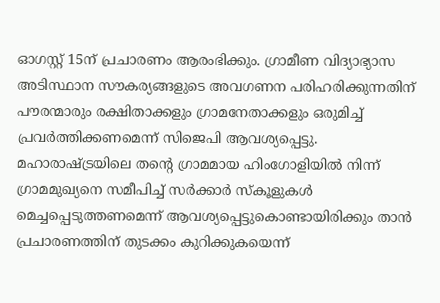ഓഗസ്റ്റ് 15ന് പ്രചാരണം ആരംഭിക്കും. ഗ്രാമീണ വിദ്യാഭ്യാസ അടിസ്ഥാന സൗകര്യങ്ങളുടെ അവഗണന പരിഹരിക്കുന്നതിന് പൗരന്മാരും രക്ഷിതാക്കളും ഗ്രാമനേതാക്കളും ഒരുമിച്ച് പ്രവർത്തിക്കണമെന്ന് സിജെപി ആവശ്യപ്പെട്ടു.
മഹാരാഷ്ട്രയിലെ തന്റെ ഗ്രാമമായ ഹിംഗോളിയിൽ നിന്ന് ഗ്രാമമുഖ്യനെ സമീപിച്ച് സർക്കാർ സ്കൂളുകൾ മെച്ചപ്പെടുത്തണമെന്ന് ആവശ്യപ്പെട്ടുകൊണ്ടായിരിക്കും താൻ പ്രചാരണത്തിന് തുടക്കം കുറിക്കുകയെന്ന്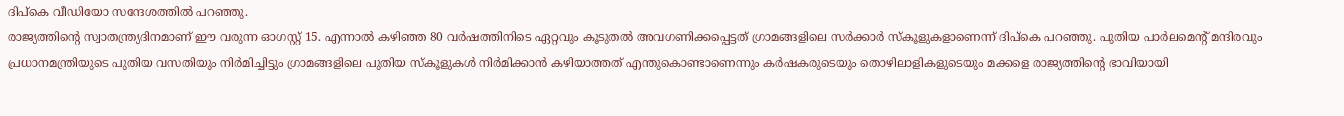ദിപ്കെ വീഡിയോ സന്ദേശത്തിൽ പറഞ്ഞു.
രാജ്യത്തിന്റെ സ്വാതന്ത്ര്യദിനമാണ് ഈ വരുന്ന ഓഗസ്റ്റ് 15. എന്നാൽ കഴിഞ്ഞ 80 വർഷത്തിനിടെ ഏറ്റവും കൂടുതൽ അവഗണിക്കപ്പെട്ടത് ഗ്രാമങ്ങളിലെ സർക്കാർ സ്കൂളുകളാണെന്ന് ദിപ്കെ പറഞ്ഞു. പുതിയ പാർലമെന്റ് മന്ദിരവും പ്രധാനമന്ത്രിയുടെ പുതിയ വസതിയും നിർമിച്ചിട്ടും ഗ്രാമങ്ങളിലെ പുതിയ സ്കൂളുകൾ നിർമിക്കാൻ കഴിയാത്തത് എന്തുകൊണ്ടാണെന്നും കർഷകരുടെയും തൊഴിലാളികളുടെയും മക്കളെ രാജ്യത്തിന്റെ ഭാവിയായി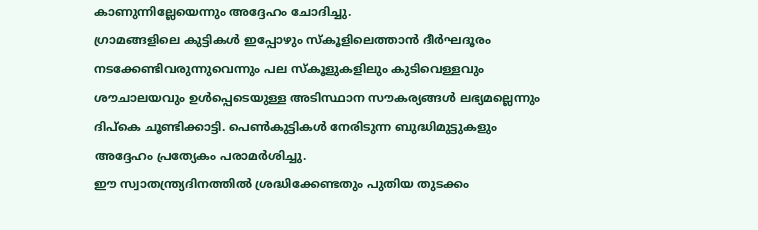കാണുന്നില്ലേയെന്നും അദ്ദേഹം ചോദിച്ചു.
ഗ്രാമങ്ങളിലെ കുട്ടികൾ ഇപ്പോഴും സ്കൂളിലെത്താൻ ദീർഘദൂരം നടക്കേണ്ടിവരുന്നുവെന്നും പല സ്കൂളുകളിലും കുടിവെള്ളവും ശൗചാലയവും ഉൾപ്പെടെയുള്ള അടിസ്ഥാന സൗകര്യങ്ങൾ ലഭ്യമല്ലെന്നും ദിപ്കെ ചൂണ്ടിക്കാട്ടി. പെൺകുട്ടികൾ നേരിടുന്ന ബുദ്ധിമുട്ടുകളും അദ്ദേഹം പ്രത്യേകം പരാമർശിച്ചു.
ഈ സ്വാതന്ത്ര്യദിനത്തിൽ ശ്രദ്ധിക്കേണ്ടതും പുതിയ തുടക്കം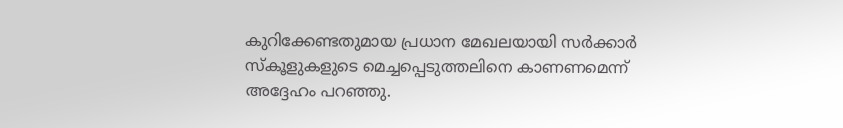കുറിക്കേണ്ടതുമായ പ്രധാന മേഖലയായി സർക്കാർ സ്കൂളുകളുടെ മെച്ചപ്പെടുത്തലിനെ കാണണമെന്ന് അദ്ദേഹം പറഞ്ഞു.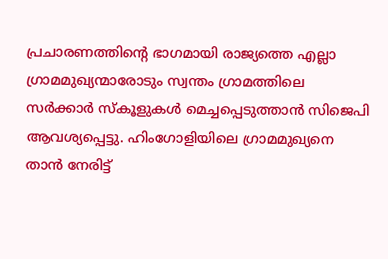പ്രചാരണത്തിന്റെ ഭാഗമായി രാജ്യത്തെ എല്ലാ ഗ്രാമമുഖ്യന്മാരോടും സ്വന്തം ഗ്രാമത്തിലെ സർക്കാർ സ്കൂളുകൾ മെച്ചപ്പെടുത്താൻ സിജെപി ആവശ്യപ്പെട്ടു. ഹിംഗോളിയിലെ ഗ്രാമമുഖ്യനെ താൻ നേരിട്ട്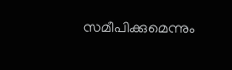സമീപിക്കുമെന്നും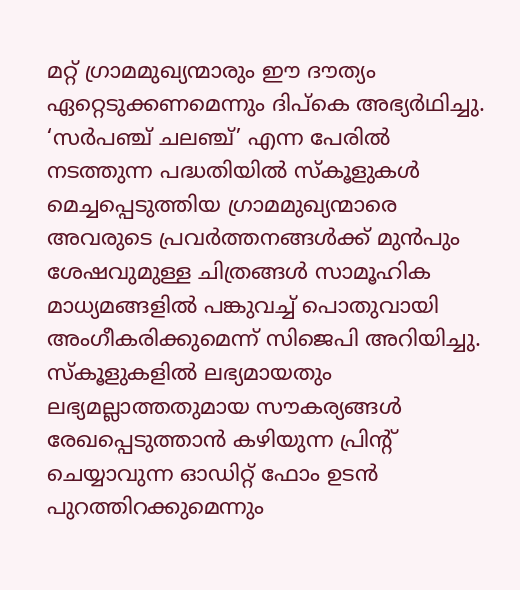മറ്റ് ഗ്രാമമുഖ്യന്മാരും ഈ ദൗത്യം ഏറ്റെടുക്കണമെന്നും ദിപ്കെ അഭ്യർഥിച്ചു.
‘സർപഞ്ച് ചലഞ്ച്’ എന്ന പേരിൽ നടത്തുന്ന പദ്ധതിയിൽ സ്കൂളുകൾ മെച്ചപ്പെടുത്തിയ ഗ്രാമമുഖ്യന്മാരെ അവരുടെ പ്രവർത്തനങ്ങൾക്ക് മുൻപും ശേഷവുമുള്ള ചിത്രങ്ങൾ സാമൂഹിക മാധ്യമങ്ങളിൽ പങ്കുവച്ച് പൊതുവായി അംഗീകരിക്കുമെന്ന് സിജെപി അറിയിച്ചു.
സ്കൂളുകളിൽ ലഭ്യമായതും ലഭ്യമല്ലാത്തതുമായ സൗകര്യങ്ങൾ രേഖപ്പെടുത്താൻ കഴിയുന്ന പ്രിന്റ് ചെയ്യാവുന്ന ഓഡിറ്റ് ഫോം ഉടൻ പുറത്തിറക്കുമെന്നും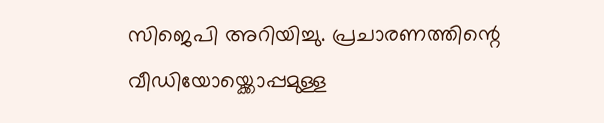സിജെപി അറിയിച്ചു. പ്രചാരണത്തിന്റെ വീഡിയോയ്ക്കൊപ്പമുള്ള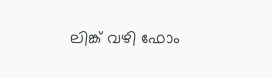ലിങ്ക് വഴി ഫോം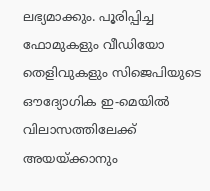ലഭ്യമാക്കും. പൂരിപ്പിച്ച ഫോമുകളും വീഡിയോ തെളിവുകളും സിജെപിയുടെ ഔദ്യോഗിക ഇ-മെയിൽ വിലാസത്തിലേക്ക് അയയ്ക്കാനും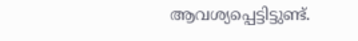ആവശ്യപ്പെട്ടിട്ടുണ്ട്.